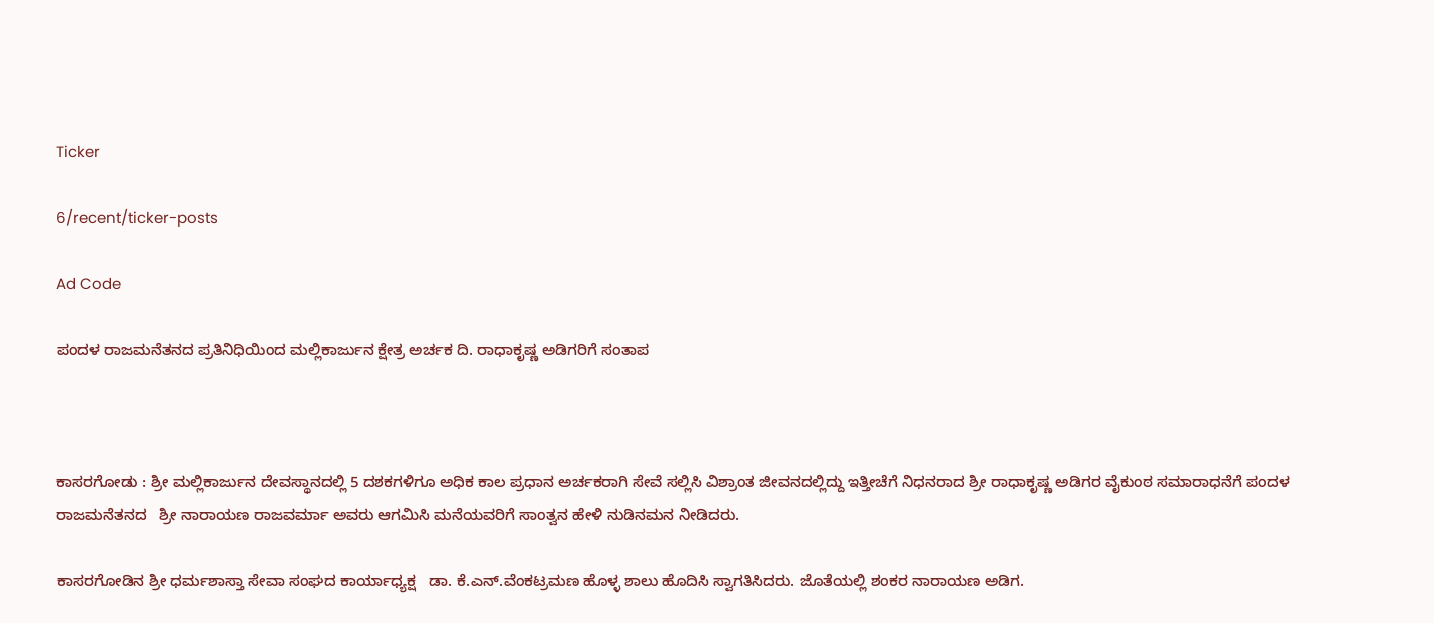Ticker

6/recent/ticker-posts

Ad Code

ಪಂದಳ ರಾಜಮನೆತನದ ಪ್ರತಿನಿಧಿಯಿಂದ ಮಲ್ಲಿಕಾರ್ಜುನ ಕ್ಷೇತ್ರ ಅರ್ಚಕ ದಿ. ರಾಧಾಕೃಷ್ಣ ಅಡಿಗರಿಗೆ ಸಂತಾಪ



ಕಾಸರಗೋಡು : ಶ್ರೀ ಮಲ್ಲಿಕಾರ್ಜುನ ದೇವಸ್ಥಾನದಲ್ಲಿ 5 ದಶಕಗಳಿಗೂ ಅಧಿಕ ಕಾಲ ಪ್ರಧಾನ ಅರ್ಚಕರಾಗಿ ಸೇವೆ ಸಲ್ಲಿಸಿ ವಿಶ್ರಾಂತ ಜೀವನದಲ್ಲಿದ್ದು ಇತ್ತೀಚೆಗೆ ನಿಧನರಾದ ಶ್ರೀ ರಾಧಾಕೃಷ್ಣ ಅಡಿಗರ ವೈಕುಂಠ ಸಮಾರಾಧನೆಗೆ ಪಂದಳ ರಾಜಮನೆತನದ   ಶ್ರೀ ನಾರಾಯಣ ರಾಜವರ್ಮಾ ಅವರು ಆಗಮಿಸಿ ಮನೆಯವರಿಗೆ ಸಾಂತ್ವನ ಹೇಳಿ ನುಡಿನಮನ ನೀಡಿದರು.

ಕಾಸರಗೋಡಿನ ಶ್ರೀ ಧರ್ಮಶಾಸ್ತಾ ಸೇವಾ ಸಂಘದ ಕಾರ್ಯಾಧ್ಯಕ್ಷ   ಡಾ. ಕೆ.ಎನ್.ವೆಂಕಟ್ರಮಣ ಹೊಳ್ಳ ಶಾಲು ಹೊದಿಸಿ ಸ್ವಾಗತಿಸಿದರು. ಜೊತೆಯಲ್ಲಿ ಶಂಕರ ನಾರಾಯಣ ಅಡಿಗ.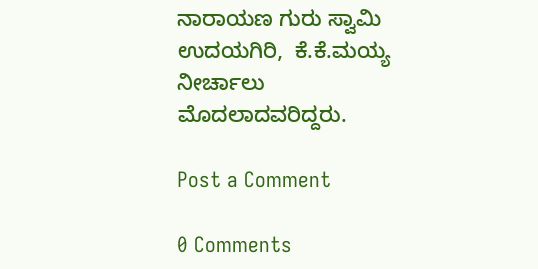ನಾರಾಯಣ ಗುರು ಸ್ವಾಮಿ ಉದಯಗಿರಿ,  ಕೆ.ಕೆ.ಮಯ್ಯ ನೀರ್ಚಾಲು ಮೊದಲಾದವರಿದ್ದರು.

Post a Comment

0 Comments